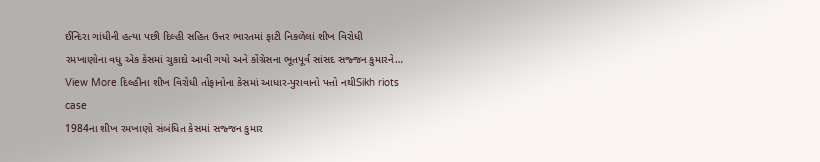ઈન્દિરા ગાંધીની હત્યા પછી દિલ્હી સહિત ઉત્તર ભારતમાં ફાટી નિકળેલાં શીખ વિરોધી રમખાણોના વધુ એક કેસમાં ચુકાદો આવી ગયો અને કોંગ્રેસના ભૂતપૂર્વ સાંસદ સજ્જન કુમારને…
View More દિલ્હીના શીખ વિરોધી તોફાનોના કેસમાં આધાર-પુરાવાનો પત્તો નથીSikh riots case
1984ના શીખ રમખાણો સંબંધિત કેસમાં સજ્જન કુમાર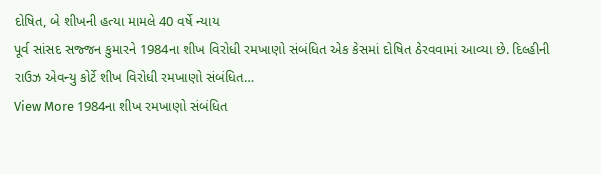દોષિત, બે શીખની હત્યા મામલે 40 વર્ષે ન્યાય
પૂર્વ સાંસદ સજ્જન કુમારને 1984ના શીખ વિરોધી રમખાણો સંબંધિત એક કેસમાં દોષિત ઠેરવવામાં આવ્યા છે. દિલ્હીની રાઉઝ એવન્યુ કોર્ટે શીખ વિરોધી રમખાણો સંબંધિત…
View More 1984ના શીખ રમખાણો સંબંધિત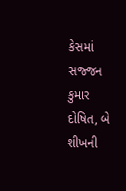કેસમાં સજ્જન કુમાર દોષિત, બે શીખની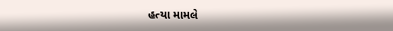હત્યા મામલે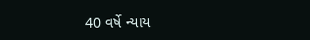40 વર્ષે ન્યાય